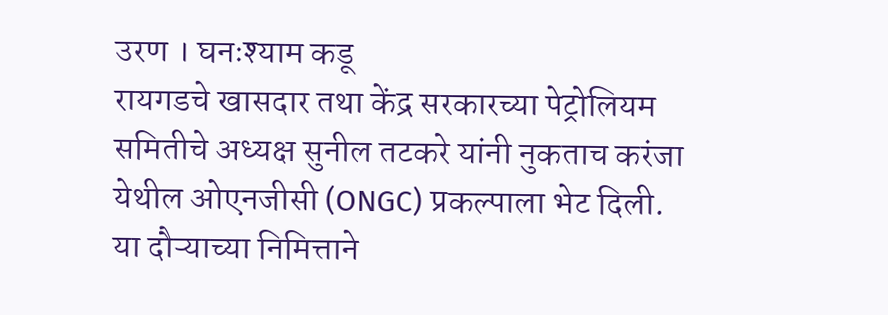उरण । घनःश्याम कडू
रायगडचे खासदार तथा केंद्र सरकारच्या पेट्रोलियम समितीचे अध्यक्ष सुनील तटकरे यांनी नुकताच करंजा येथील ओएनजीसी (ONGC) प्रकल्पाला भेट दिली. या दौऱ्याच्या निमित्ताने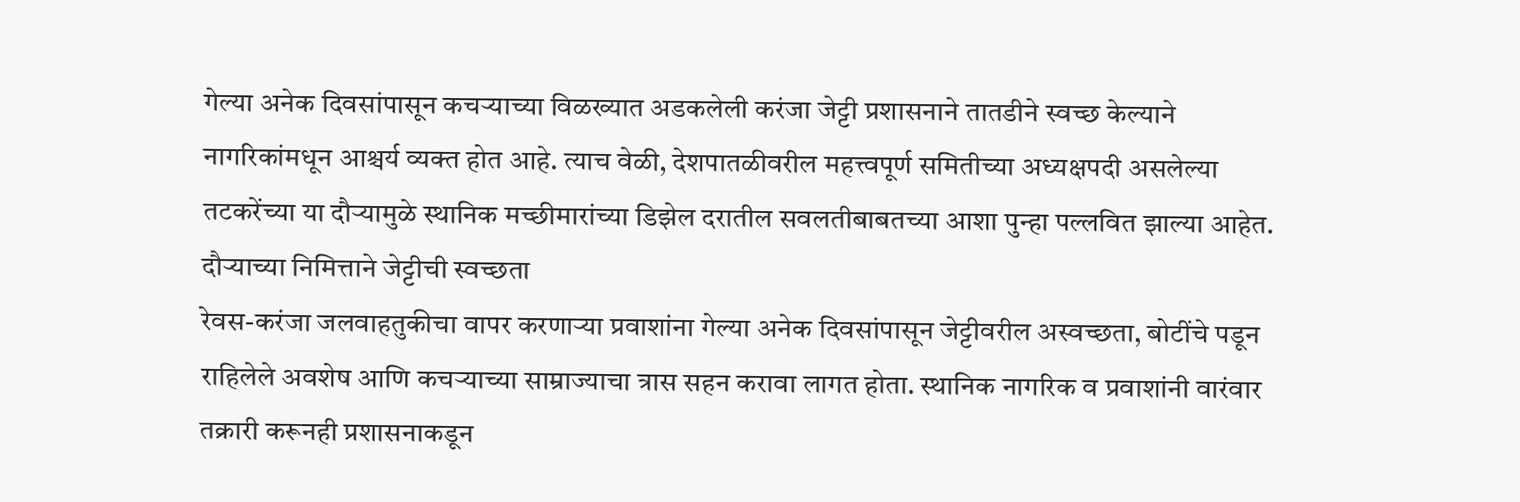गेल्या अनेक दिवसांपासून कचऱ्याच्या विळख्यात अडकलेली करंजा जेट्टी प्रशासनाने तातडीने स्वच्छ केल्याने नागरिकांमधून आश्चर्य व्यक्त होत आहे. त्याच वेळी, देशपातळीवरील महत्त्वपूर्ण समितीच्या अध्यक्षपदी असलेल्या तटकरेंच्या या दौऱ्यामुळे स्थानिक मच्छीमारांच्या डिझेल दरातील सवलतीबाबतच्या आशा पुन्हा पल्लवित झाल्या आहेत.
दौऱ्याच्या निमित्ताने जेट्टीची स्वच्छता
रेवस-करंजा जलवाहतुकीचा वापर करणाऱ्या प्रवाशांना गेल्या अनेक दिवसांपासून जेट्टीवरील अस्वच्छता, बोटींचे पडून राहिलेले अवशेष आणि कचऱ्याच्या साम्राज्याचा त्रास सहन करावा लागत होता. स्थानिक नागरिक व प्रवाशांनी वारंवार तक्रारी करूनही प्रशासनाकडून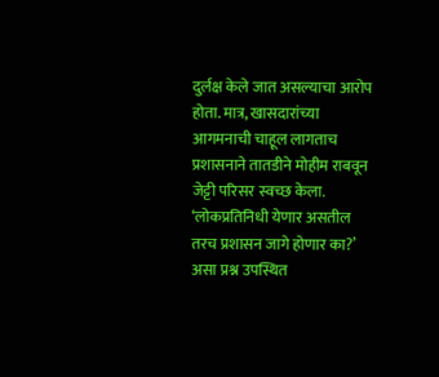दुर्लक्ष केले जात असल्याचा आरोप होता. मात्र, खासदारांच्या आगमनाची चाहूल लागताच प्रशासनाने तातडीने मोहीम राबवून जेट्टी परिसर स्वच्छ केला. ‘लोकप्रतिनिधी येणार असतील तरच प्रशासन जागे होणार का?’ असा प्रश्न उपस्थित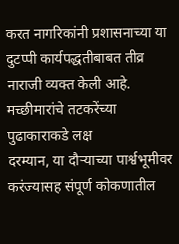करत नागरिकांनी प्रशासनाच्या या दुटप्पी कार्यपद्धतीबाबत तीव्र नाराजी व्यक्त केली आहे.
मच्छीमारांचे तटकरेंच्या पुढाकाराकडे लक्ष
दरम्यान, या दौऱ्याच्या पार्श्वभूमीवर करंज्यासह संपूर्ण कोकणातील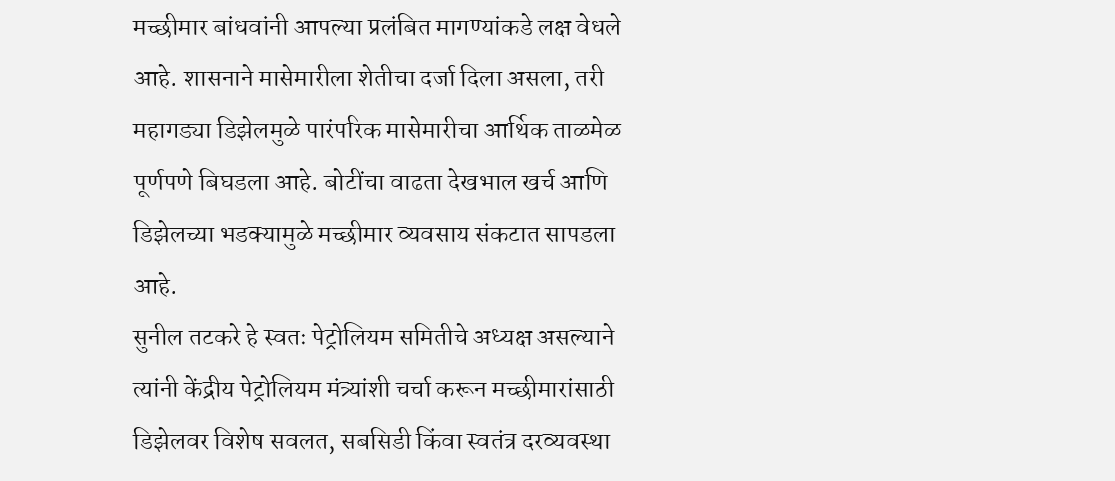मच्छीमार बांधवांनी आपल्या प्रलंबित मागण्यांकडे लक्ष वेधले आहे. शासनाने मासेमारीला शेतीचा दर्जा दिला असला, तरी महागड्या डिझेलमुळे पारंपरिक मासेमारीचा आर्थिक ताळमेळ पूर्णपणे बिघडला आहे. बोटींचा वाढता देखभाल खर्च आणि डिझेलच्या भडक्यामुळे मच्छीमार व्यवसाय संकटात सापडला आहे.
सुनील तटकरे हे स्वतः पेट्रोलियम समितीचे अध्यक्ष असल्याने त्यांनी केंद्रीय पेट्रोलियम मंत्र्यांशी चर्चा करून मच्छीमारांसाठी डिझेलवर विशेष सवलत, सबसिडी किंवा स्वतंत्र दरव्यवस्था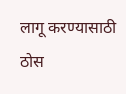लागू करण्यासाठी ठोस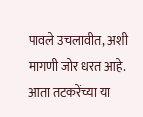पावले उचलावीत, अशी मागणी जोर धरत आहे. आता तटकरेंच्या या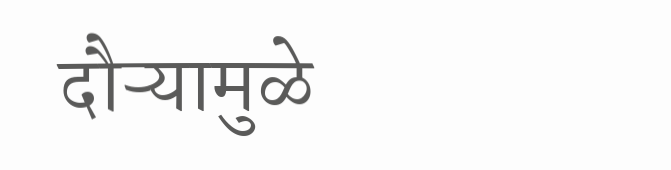दौऱ्यामुळे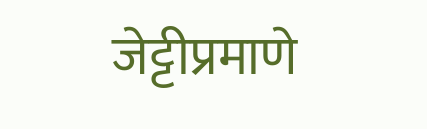जेट्टीप्रमाणे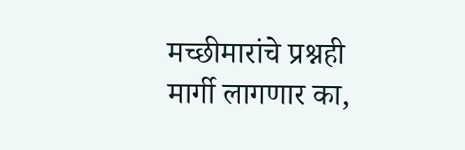मच्छीमारांचे प्रश्नही मार्गी लागणार का,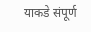याकडे संपूर्ण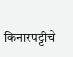किनारपट्टीचे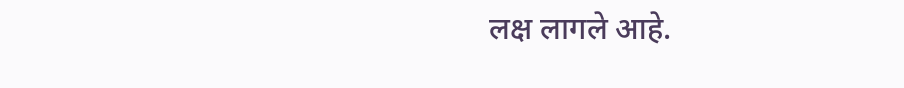लक्ष लागले आहे.